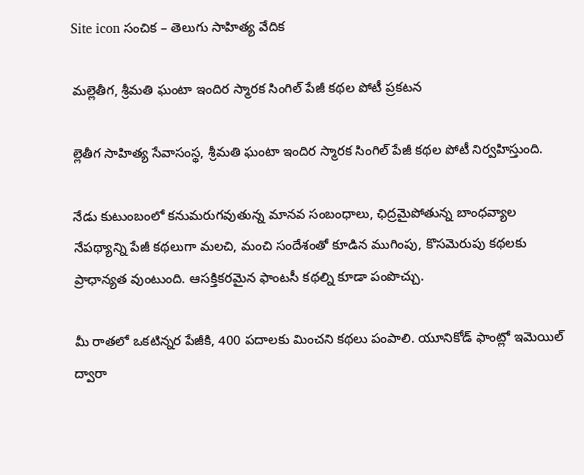Site icon సంచిక – తెలుగు సాహిత్య వేదిక

మల్లెతీగ, శ్రీమతి ఘంటా ఇందిర స్మారక సింగిల్ పేజీ కథల పోటీ ప్రకటన

ల్లెతీగ సాహిత్య సేవాసంస్థ, శ్రీమతి ఘంటా ఇందిర స్మారక సింగిల్ పేజీ కథల పోటీ నిర్వహిస్తుంది.

నేడు కుటుంబంలో కనుమరుగవుతున్న మానవ సంబంధాలు, ఛిద్రమైపోతున్న బాంధవ్యాల నేపథ్యాన్ని పేజీ కథలుగా మలచి, మంచి సందేశంతో కూడిన ముగింపు, కొసమెరుపు కథలకు ప్రాధాన్యత వుంటుంది. ఆసక్తికరమైన ఫాంటసీ కథల్ని కూడా పంపొచ్చు.

మీ రాతలో ఒకటిన్నర పేజీకి, 400 పదాలకు మించని కథలు పంపాలి. యూనికోడ్ ఫాంట్లో ఇమెయిల్ ద్వారా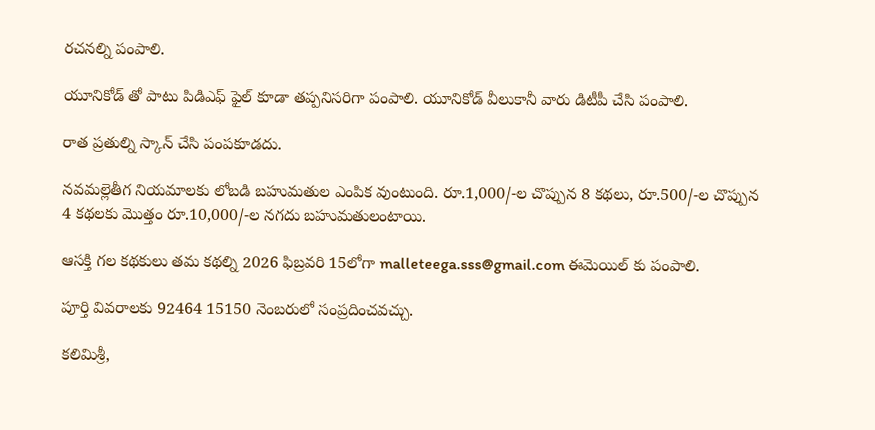రచనల్ని పంపాలి.

యూనికోడ్ తో పాటు పిడిఎఫ్ ఫైల్ కూడా తప్పనిసరిగా పంపాలి. యూనికోడ్ వీలుకానీ వారు డిటీపీ చేసి పంపాలి.

రాత ప్రతుల్ని స్కాన్ చేసి పంపకూడదు.

నవమల్లెతీగ నియమాలకు లోబడి బహుమతుల ఎంపిక వుంటుంది. రూ.1,000/-ల చొప్పున 8 కథలు, రూ.500/-ల చొప్పున 4 కథలకు మొత్తం రూ.10,000/-ల నగదు బహుమతులంటాయి.

ఆసక్తి గల కథకులు తమ కథల్ని 2026 ఫిబ్రవరి 15లోగా malleteega.sss@gmail.com ఈమెయిల్ కు పంపాలి.

పూర్తి వివరాలకు 92464 15150 నెంబరులో సంప్రదించవచ్చు.

కలిమిశ్రీ,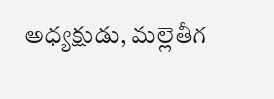అధ్యక్షుడు, మల్లెతీగ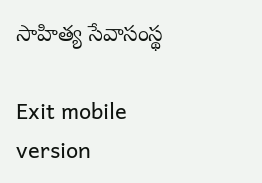సాహిత్య సేవాసంస్థ

Exit mobile version